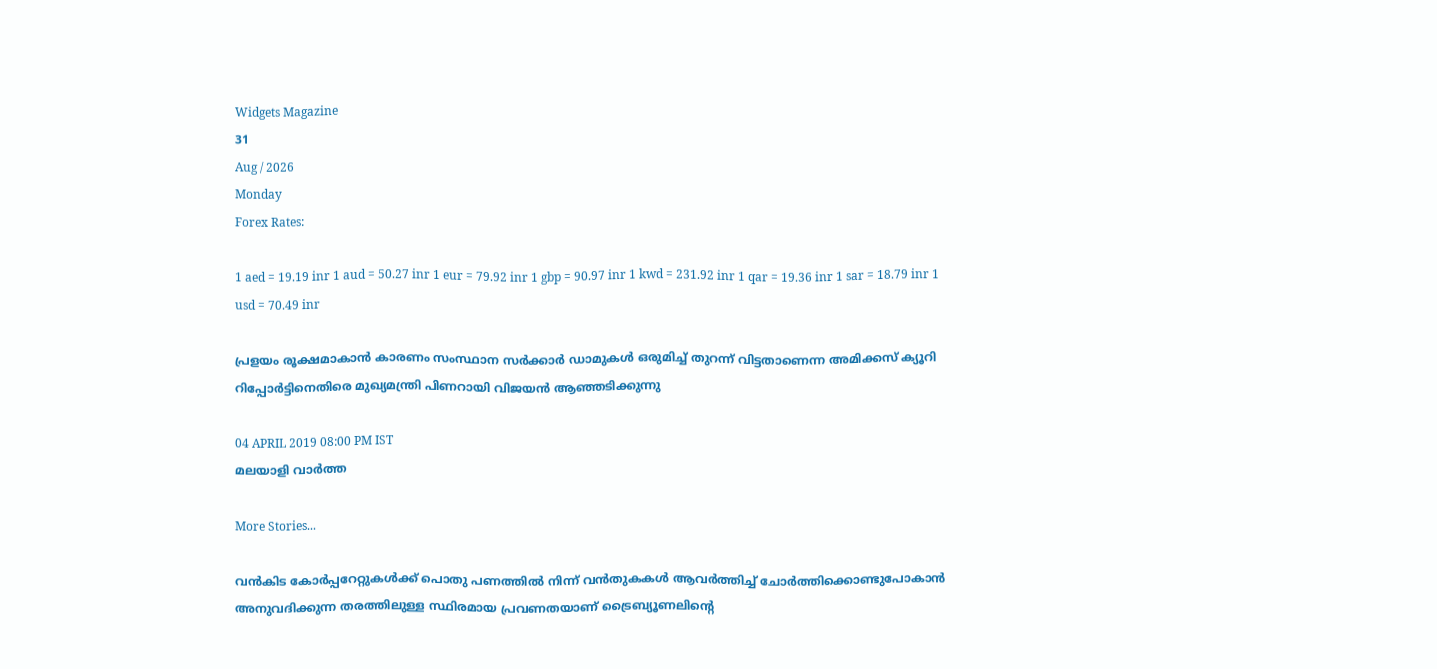Widgets Magazine
31
Aug / 2026
Monday
Forex Rates:

1 aed = 19.19 inr 1 aud = 50.27 inr 1 eur = 79.92 inr 1 gbp = 90.97 inr 1 kwd = 231.92 inr 1 qar = 19.36 inr 1 sar = 18.79 inr 1 usd = 70.49 inr

പ്രളയം രൂക്ഷമാകാന്‍ കാരണം സംസ്ഥാന സര്‍ക്കാര്‍ ഡാമുകള്‍ ഒരുമിച്ച് തുറന്ന് വിട്ടതാണെന്ന അമിക്കസ് ക്യൂറി റിപ്പോര്‍ട്ടിനെതിരെ മുഖ്യമന്ത്രി പിണറായി വിജയന്‍ ആഞ്ഞടിക്കുന്നു

04 APRIL 2019 08:00 PM IST
മലയാളി വാര്‍ത്ത

More Stories...

വൻകിട കോർപ്പറേറ്റുകൾക്ക് പൊതു പണത്തിൽ നിന്ന് വൻതുകകൾ ആവർത്തിച്ച് ചോർത്തിക്കൊണ്ടുപോകാൻ അനുവദിക്കുന്ന തരത്തിലുള്ള സ്ഥിരമായ പ്രവണതയാണ് ട്രൈബ്യൂണലിന്റെ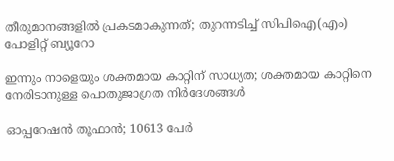തീരുമാനങ്ങളിൽ പ്രകടമാകുന്നത്; തുറന്നടിച്ച് സിപിഐ(എം) പോളിറ്റ് ബ്യൂറോ

ഇന്നും നാളെയും ശക്തമായ കാറ്റിന് സാധ്യത; ശക്തമായ കാറ്റിനെ നേരിടാനുള്ള പൊതുജാഗ്രത നിർദേശങ്ങൾ

ഓപ്പറേഷന്‍ തൂഫാന്‍; 10613 പേർ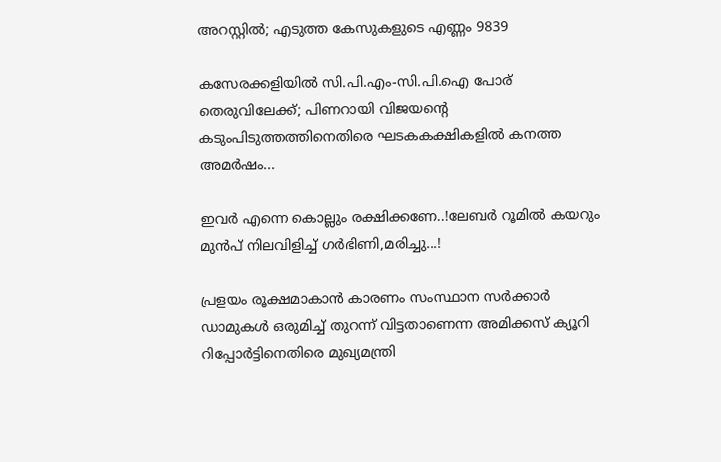അറസ്റ്റിൽ; എടുത്ത കേസുകളുടെ എണ്ണം 9839

കസേരക്കളിയിൽ സി.പി.എം-സി.പി.ഐ പോര് തെരുവിലേക്ക്; പിണറായി വിജയന്റെ കടുംപിടുത്തത്തിനെതിരെ ഘടകകക്ഷികളിൽ കനത്ത അമർഷം...

ഇവർ എന്നെ കൊല്ലും രക്ഷിക്കണേ..!ലേബർ റൂമിൽ കയറും മുൻപ് നിലവിളിച്ച് ഗർഭിണി,മരിച്ചു...!

പ്രളയം രൂക്ഷമാകാന്‍ കാരണം സംസ്ഥാന സര്‍ക്കാര്‍ ഡാമുകള്‍ ഒരുമിച്ച് തുറന്ന് വിട്ടതാണെന്ന അമിക്കസ് ക്യൂറി റിപ്പോര്‍ട്ടിനെതിരെ മുഖ്യമന്ത്രി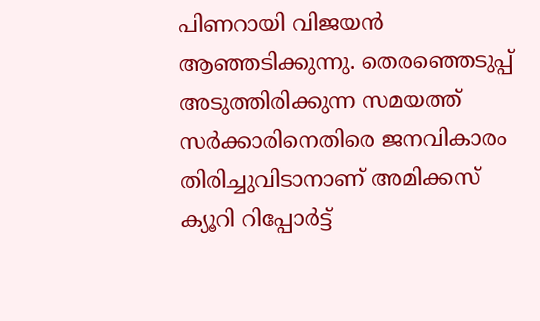പിണറായി വിജയന്‍ ആഞ്ഞടിക്കുന്നു. തെരഞ്ഞെടുപ്പ് അടുത്തിരിക്കുന്ന സമയത്ത് സര്‍ക്കാരിനെതിരെ ജനവികാരം തിരിച്ചുവിടാനാണ് അമിക്കസ് ക്യൂറി റിപ്പോര്‍ട്ട്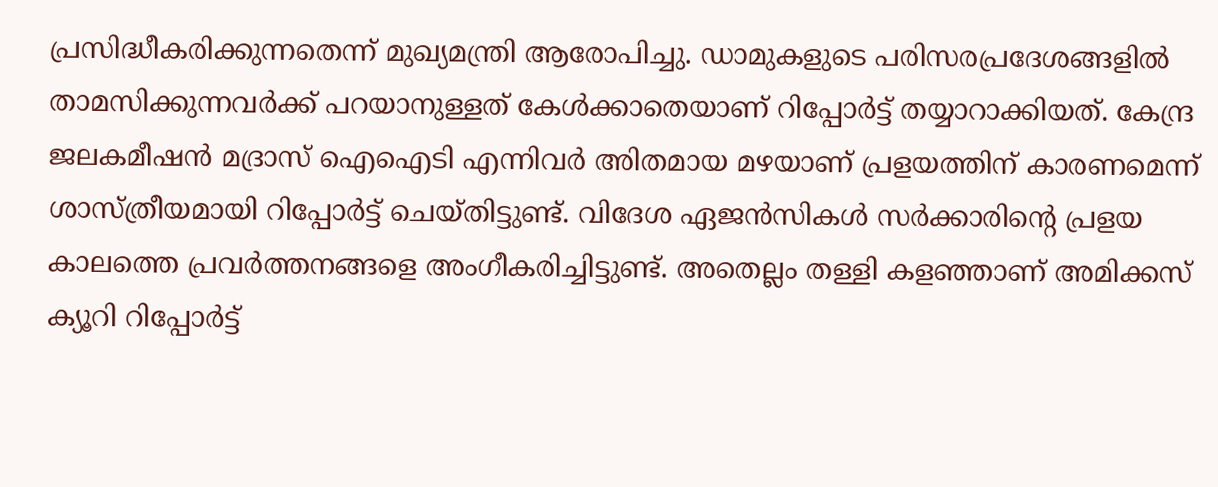പ്രസിദ്ധീകരിക്കുന്നതെന്ന് മുഖ്യമന്ത്രി ആരോപിച്ചു. ഡാമുകളുടെ പരിസരപ്രദേശങ്ങളില്‍ താമസിക്കുന്നവര്‍ക്ക് പറയാനുള്ളത് കേള്‍ക്കാതെയാണ് റിപ്പോര്‍ട്ട് തയ്യാറാക്കിയത്. കേന്ദ്ര ജലകമീഷന്‍ മദ്രാസ് ഐഐടി എന്നിവര്‍ അിതമായ മഴയാണ് പ്രളയത്തിന് കാരണമെന്ന് ശാസ്ത്രീയമായി റിപ്പോര്‍ട്ട് ചെയ്തിട്ടുണ്ട്. വിദേശ ഏജന്‍സികള്‍ സര്‍ക്കാരിന്റെ പ്രളയ കാലത്തെ പ്രവര്‍ത്തനങ്ങളെ അംഗീകരിച്ചിട്ടുണ്ട്. അതെല്ലം തള്ളി കളഞ്ഞാണ് അമിക്കസ് ക്യൂറി റിപ്പോര്‍ട്ട്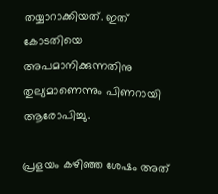തയ്യാറാക്കിയത്. ഇത് കോടതിയെ അപമാനിക്കുന്നതിനു തുല്യമാണെന്നും പിണറായി ആരോപിച്ചു.

പ്രളയം കഴിഞ്ഞ ശേഷം അത്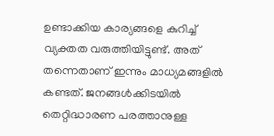ഉണ്ടാക്കിയ കാര്യങ്ങളെ കുറിച്ച് വ്യക്തത വരുത്തിയിട്ടുണ്ട്. അത് തന്നെതാണ് ഇന്നും മാധ്യമങ്ങളില്‍ കണ്ടത്. ജനങ്ങള്‍ക്കിടയില്‍ തെറ്റിദ്ധാരണ പരത്താനുള്ള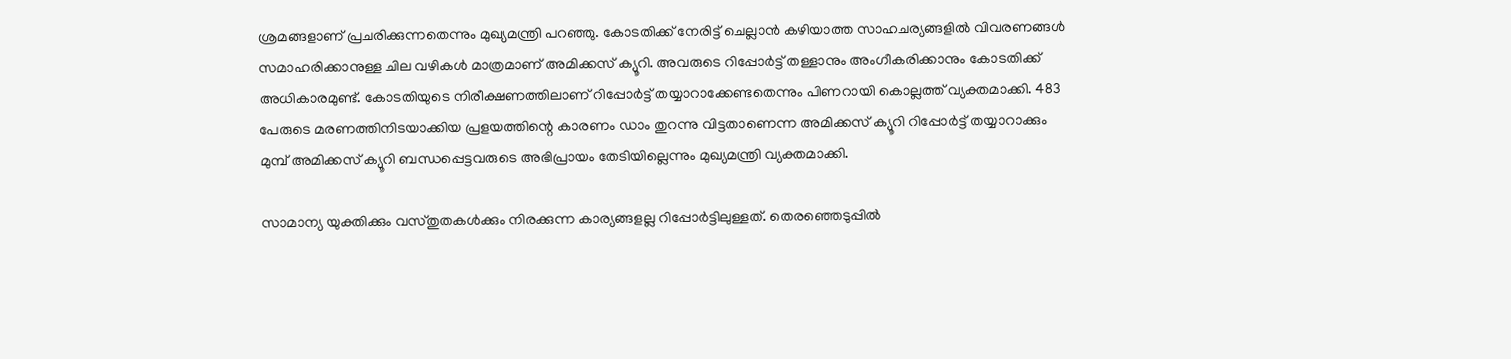ശ്രമങ്ങളാണ് പ്രചരിക്കുന്നതെന്നും മുഖ്യമന്ത്രി പറഞ്ഞു. കോടതിക്ക് നേരിട്ട് ചെല്ലാന്‍ കഴിയാത്ത സാഹചര്യങ്ങളില്‍ വിവരണങ്ങള്‍ സമാഹരിക്കാനുള്ള ചില വഴികള്‍ മാത്രമാണ് അമിക്കസ് ക്യൂറി. അവരുടെ റിപ്പോര്‍ട്ട് തള്ളാനും അംഗീകരിക്കാനും കോടതിക്ക് അധികാരമുണ്ട്. കോടതിയുടെ നിരീക്ഷണത്തിലാണ് റിപ്പോര്‍ട്ട് തയ്യാറാക്കേണ്ടതെന്നും പിണറായി കൊല്ലത്ത് വ്യക്തമാക്കി. 483 പേരുടെ മരണത്തിനിടയാക്കിയ പ്രളയത്തിന്റെ കാരണം ഡാം തുറന്നു വിട്ടതാണെന്ന അമിക്കസ് ക്യൂറി റിപ്പോര്‍ട്ട് തയ്യാറാക്കും മുമ്പ് അമിക്കസ് ക്യൂറി ബന്ധപ്പെട്ടവരുടെ അഭിപ്രായം തേടിയില്ലെന്നും മുഖ്യമന്ത്രി വ്യക്തമാക്കി.

സാമാന്യ യുക്തിക്കും വസ്തുതകള്‍ക്കും നിരക്കുന്ന കാര്യങ്ങളല്ല റിപ്പോര്‍ട്ടിലുള്ളത്. തെരഞ്ഞെടുപ്പില്‍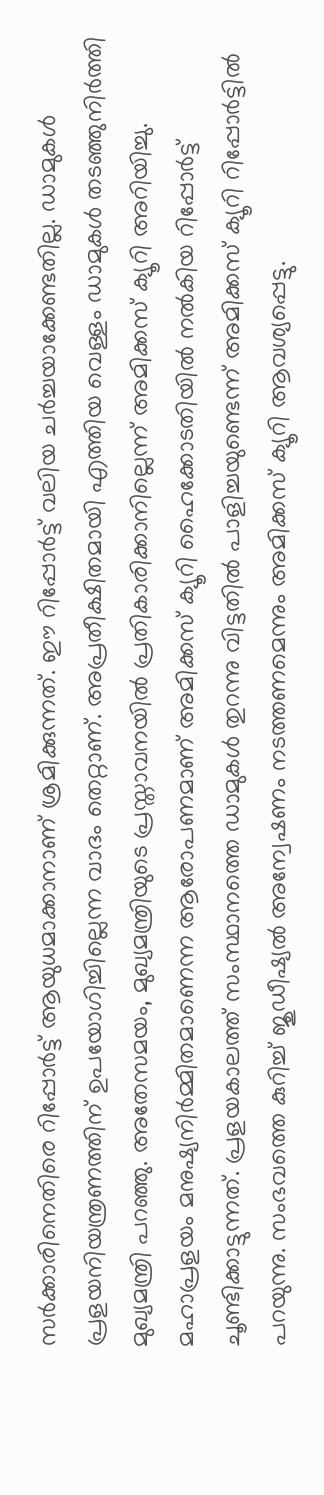സര്‍ക്കാരിനെതിരെ റിപ്പോര്‍ട്ട് ആയുധമാക്കാനാണ് ശ്രമിക്കുന്നത്. ഈ റിപ്പോര്‍ട്ട് വലിയ ചര്‍ച്ചയാക്കേണ്ടതില്ല. ഡാമുകള്‍ പ്രളയനിയന്ത്രണത്തിന് ഉപയോഗിച്ചില്ലെന്ന വാദം തെറ്റാണ്. അപ്രതീക്ഷിതമായി എത്തിയ വെള്ളം ഡാമുകള്‍ തടഞ്ഞുനിര്‍ത്തി മുഖ്യമന്ത്രി പറഞ്ഞു. അതേസമയം, മുഖ്യമന്ത്രിയുടെ പ്രസ്താവനയില്‍ പ്രതികാരിക്കാനില്ലെന്ന് അമിക്കസ് ക്യൂറി അറിയിച്ചു. മഹാപ്രളയം മനുഷ്യനിര്‍മ്മിതമാണെന്ന ആരോപണമാണ് അമിക്കസ് ക്യൂറി ഹൈക്കോടതിയില്‍ നല്‍കിയ റിപ്പോര്‍ട്ട് ചൂണ്ടിക്കാട്ടുന്നത്. പ്രളയകാലത്ത് സംസ്ഥാനത്തെ ഡാമുകള്‍ തുറന്നു വിട്ടതില്‍ പാളിച്ചയുണ്ടെന്ന് അമിക്കസ് ക്യൂറി റിപ്പോര്‍ട്ടില്‍ പറയുന്നു. സംഭവത്തെ കുറിച്ച് ജുഡീഷ്യല്‍ അന്വേഷണം നടത്തണമെന്നും അമിക്കസ് ക്യൂറി ആവശ്യപ്പെട്ടു.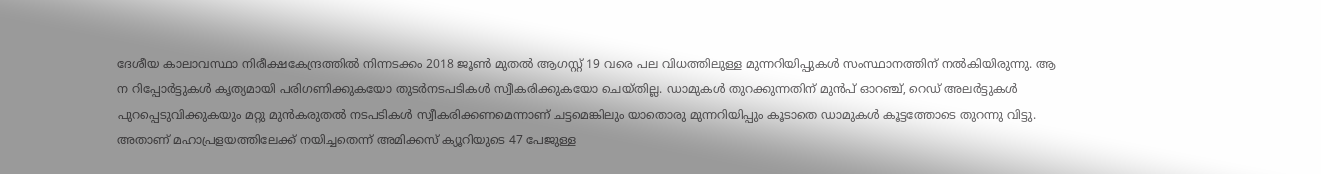ദേശീയ കാലാവസ്ഥാ നിരീക്ഷകേന്ദ്രത്തില്‍ നിന്നടക്കം 2018 ജൂണ്‍ മുതല്‍ ആഗസ്റ്റ് 19 വരെ പല വിധത്തിലുള്ള മുന്നറിയിപ്പുകള്‍ സംസ്ഥാനത്തിന് നല്‍കിയിരുന്നു. ആ ന റിപ്പോര്‍ട്ടുകള്‍ കൃത്യമായി പരിഗണിക്കുകയോ തുടര്‍നടപടികള്‍ സ്വീകരിക്കുകയോ ചെയ്തില്ല. ഡാമുകള്‍ തുറക്കുന്നതിന് മുന്‍പ് ഓറഞ്ച്, റെഡ് അലര്‍ട്ടുകള്‍ പുറപ്പെടുവിക്കുകയും മറ്റു മുന്‍കരുതല്‍ നടപടികള്‍ സ്വീകരിക്കണമെന്നാണ് ചട്ടമെങ്കിലും യാതൊരു മുന്നറിയിപ്പും കൂടാതെ ഡാമുകള്‍ കൂട്ടത്തോടെ തുറന്നു വിട്ടു. അതാണ് മഹാപ്രളയത്തിലേക്ക് നയിച്ചതെന്ന് അമിക്കസ് ക്യൂറിയുടെ 47 പേജുള്ള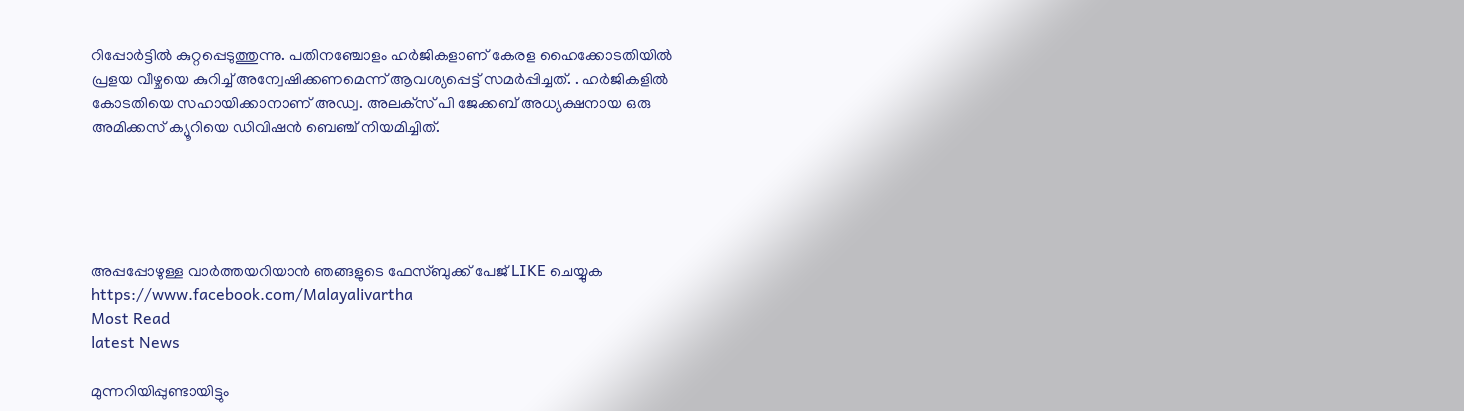റിപ്പോര്‍ട്ടില്‍ കുറ്റപ്പെടുത്തുന്നു. പതിനഞ്ചോളം ഹര്‍ജികളാണ് കേരള ഹൈക്കോടതിയില്‍ പ്രളയ വീഴ്ചയെ കുറിച്ച് അന്വേഷിക്കണമെന്ന് ആവശ്യപ്പെട്ട് സമര്‍പ്പിച്ചത്. . ഹര്‍ജികളില്‍ കോടതിയെ സഹായിക്കാനാണ് അഡ്വ. അലക്‌സ് പി ജേക്കബ് അധ്യക്ഷനായ ഒരു അമിക്കസ് ക്യൂറിയെ ഡിവിഷന്‍ ബെഞ്ച് നിയമിച്ചിത്.





അപ്പപ്പോഴുള്ള വാര്‍ത്തയറിയാന്‍ ഞങ്ങളുടെ ഫേസ്‌ബുക്ക്‌ പേജ് LIKE ചെയ്യുക
https://www.facebook.com/Malayalivartha
Most Read
latest News

മുന്നറിയിപ്പുണ്ടായിട്ടും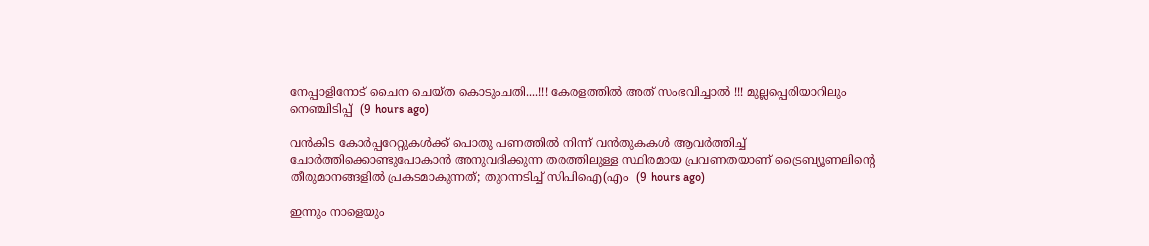നേപ്പാളിനോട് ചൈന ചെയ്ത കൊടുംചതി....!!! കേരളത്തിൽ അത് സംഭവിച്ചാൽ !!! മുല്ലപ്പെരിയാറിലും നെഞ്ചിടിപ്പ്  (9 hours ago)

വൻകിട കോർപ്പറേറ്റുകൾക്ക് പൊതു പണത്തിൽ നിന്ന് വൻതുകകൾ ആവർത്തിച്ച് ചോർത്തിക്കൊണ്ടുപോകാൻ അനുവദിക്കുന്ന തരത്തിലുള്ള സ്ഥിരമായ പ്രവണതയാണ് ട്രൈബ്യൂണലിന്റെ തീരുമാനങ്ങളിൽ പ്രകടമാകുന്നത്; തുറന്നടിച്ച് സിപിഐ(എം  (9 hours ago)

ഇന്നും നാളെയും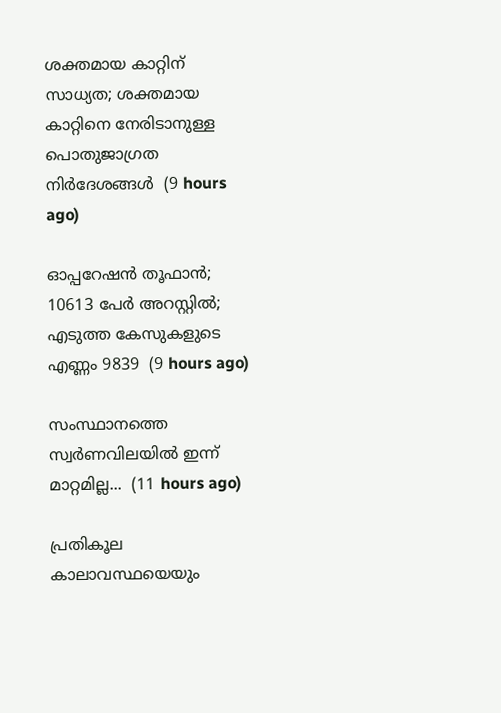ശക്തമായ കാറ്റിന് സാധ്യത; ശക്തമായ കാറ്റിനെ നേരിടാനുള്ള പൊതുജാഗ്രത നിർദേശങ്ങൾ  (9 hours ago)

ഓപ്പറേഷന്‍ തൂഫാന്‍; 10613 പേർ അറസ്റ്റിൽ; എടുത്ത കേസുകളുടെ എണ്ണം 9839  (9 hours ago)

സംസ്ഥാനത്തെ സ്വർണവിലയിൽ ഇന്ന് മാറ്റമില്ല...  (11 hours ago)

പ്രതികൂല കാലാവസ്ഥയെയും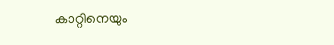കാറ്റിനെയും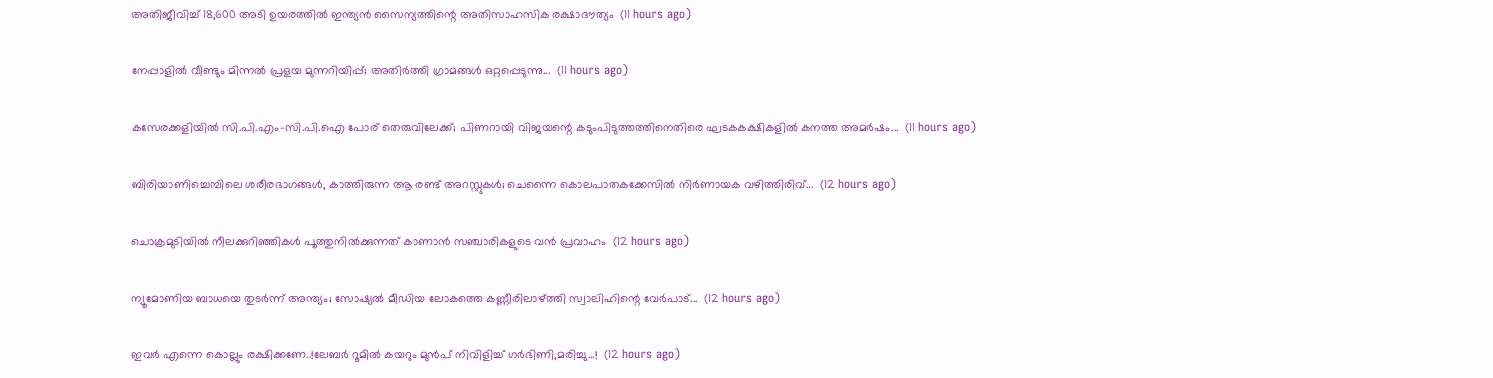അതിജീവിച്ച് 18,600 അടി ഉയരത്തിൽ ഇന്ത്യൻ സൈന്യത്തിന്റെ അതിസാഹസിക രക്ഷാദൗത്യം  (11 hours ago)

നേപ്പാളിൽ വീണ്ടും മിന്നൽ പ്രളയ മുന്നറിയിപ്പ്; അതിർത്തി ഗ്രാമങ്ങൾ ഒറ്റപ്പെടുന്നു...  (11 hours ago)

കസേരക്കളിയിൽ സി.പി.എം-സി.പി.ഐ പോര് തെരുവിലേക്ക്; പിണറായി വിജയന്റെ കടുംപിടുത്തത്തിനെതിരെ ഘടകകക്ഷികളിൽ കനത്ത അമർഷം...  (11 hours ago)

ബിരിയാണിച്ചെമ്പിലെ ശരീരഭാഗങ്ങൾ, കാത്തിരുന്ന ആ രണ്ട് അറസ്റ്റുകൾ; ചെന്നൈ കൊലപാതകക്കേസിൽ നിർണായക വഴിത്തിരിവ്...  (12 hours ago)

ചൊക്രമുടിയിൽ നീലക്കുറിഞ്ഞികൾ പൂത്തുനിൽക്കുന്നത് കാണാൻ സഞ്ചാരികളുടെ വൻ പ്രവാഹം  (12 hours ago)

ന്യൂമോണിയ ബാധയെ തുടർന്ന് അന്ത്യം; സോഷ്യൽ മീഡിയ ലോകത്തെ കണ്ണീരിലാഴ്ത്തി സ്വാലിഹിന്റെ വേർപാട്...  (12 hours ago)

ഇവർ എന്നെ കൊല്ലും രക്ഷിക്കണേ..!ലേബർ റൂമിൽ കയറും മുൻപ് നിവിളിച്ച് ഗർഭിണി,മരിച്ചു...!  (12 hours ago)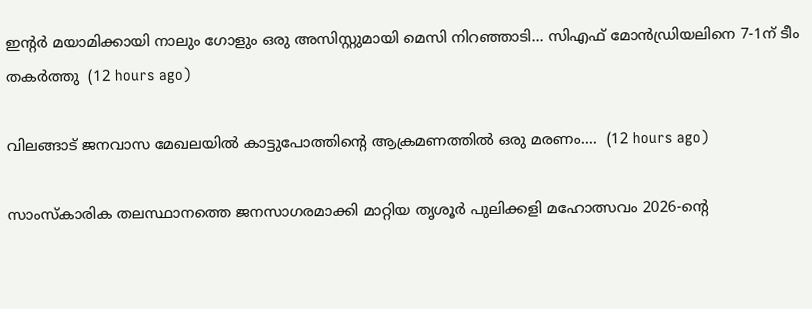ഇന്റർ മയാമിക്കായി നാലും ഗോളും ഒരു അസിസ്റ്റുമായി മെസി നിറഞ്ഞാടി... സിഎഫ് മോൻഡ്രിയലിനെ 7-1ന് ടീം തകർത്തു  (12 hours ago)

വിലങ്ങാട് ജനവാസ മേഖലയിൽ കാട്ടുപോത്തിന്റെ ആക്രമണത്തിൽ ഒരു മരണം....  (12 hours ago)

സാംസ്കാരിക തലസ്ഥാനത്തെ ജനസാഗരമാക്കി മാറ്റിയ തൃശൂർ പുലിക്കളി മഹോത്സവം 2026-ന്റെ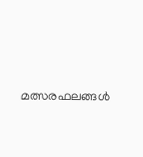മത്സരഫലങ്ങൾ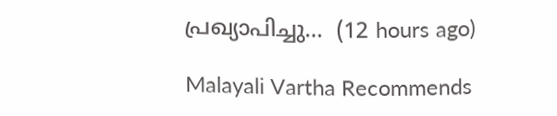പ്രഖ്യാപിച്ചു...  (12 hours ago)

Malayali Vartha Recommends